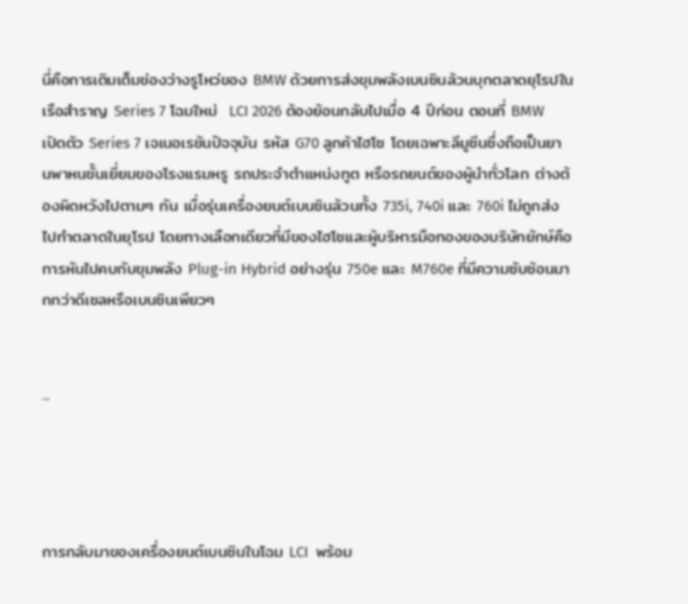นี่คือการเติมเต็มช่องว่างรูโหว่ของ BMW ด้วยการส่งขุมพลังเบนซินล้วนบุกตลาดยุโรปใน เรือสำราญ Series 7 โฉมใหม่  LCI 2026 ต้องย้อนกลับไปเมื่อ 4 ปีก่อน ตอนที่ BMW เปิดตัว Series 7 เจเนอเรชันปัจจุบัน รหัส G70 ลูกค้าไฮโซ โดยเฉพาะลีมูซีนซึ่งถือเป็นยานพาหนชั้นเยี่ยมของโรงแรมหรู รถประจำตำแหน่งทูต หรือรถยนต์ของผู้นำทั่วโลก ต่างต้องผิดหวังไปตามๆ กัน เมื่อรุ่นเครื่องยนต์เบนซินล้วนทั้ง 735i, 740i และ 760i ไม่ถูกส่งไปทำตลาดในยุโรป โดยทางเลือกเดียวที่มีของไฮโซและผู้บริหารมือทองของบริษัทยักษ์คือ การหันไปคบกับขุมพลัง Plug-in Hybrid อย่างรุ่น 750e และ M760e ที่มีความซับซ้อนมากกว่าดีเซลหรือเบนซินเพียวๆ


...




การกลับมาของเครื่องยนต์เบนซินในโฉม LCI  พร้อม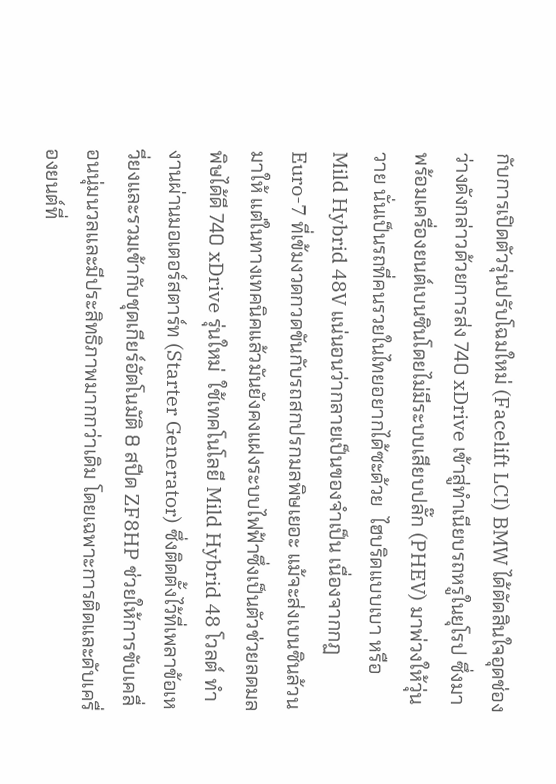กับการเปิดตัวรุ่นปรับโฉมใหม่ (Facelift LCI) BMW ได้ตัดสินใจอุดช่องว่างดังกล่าวด้วยการส่ง 740 xDrive เข้าสู่ทำเนียบรถหรูในยุโรป ซึ่งมาพร้อมเครื่องยนต์เบนซินโดยไม่มีระบบเสียบปลั๊ก (PHEV) มาพ่วงให้วุ่นวาย นั่นเป็นรถที่คนรวยในไทยอยากได้ซะด้วย  ไฮบริดแบบเบา หรือ Mild Hybrid 48V แน่นอนว่ากลายเป็นของจำเป็น เนื่องจากกฏ Euro-7 ที่เข้มงวดกวดขันกับรถสกปรกมลพิษเยอะ แม้จะส่งเบนซินล้วนมาให้ แต่ในทางเทคนิคแล้วมันยังคงแฝงระบบไฟฟ้าซึ่งเป็นตัวช่วยลดมลพิษได้ดี 740 xDrive รุ่นใหม่  ใช้เทคโนโลยี Mild Hybrid 48 โวลต์ ทำงานผ่านมอเตอร์สตาร์ท (Starter Generator) ซึ่งติดตั้งไว้ที่เพลาข้อเหวี่ยงและรวมเข้ากับชุดเกียร์อัตโนมัติ 8 สปีด ZF8HP ช่วยให้การขับเคลื่อนนุ่มนวลและมีประสิทธิภาพมากกว่าเดิม โดยเฉพาะการติดและดับเครื่องยนต์ที่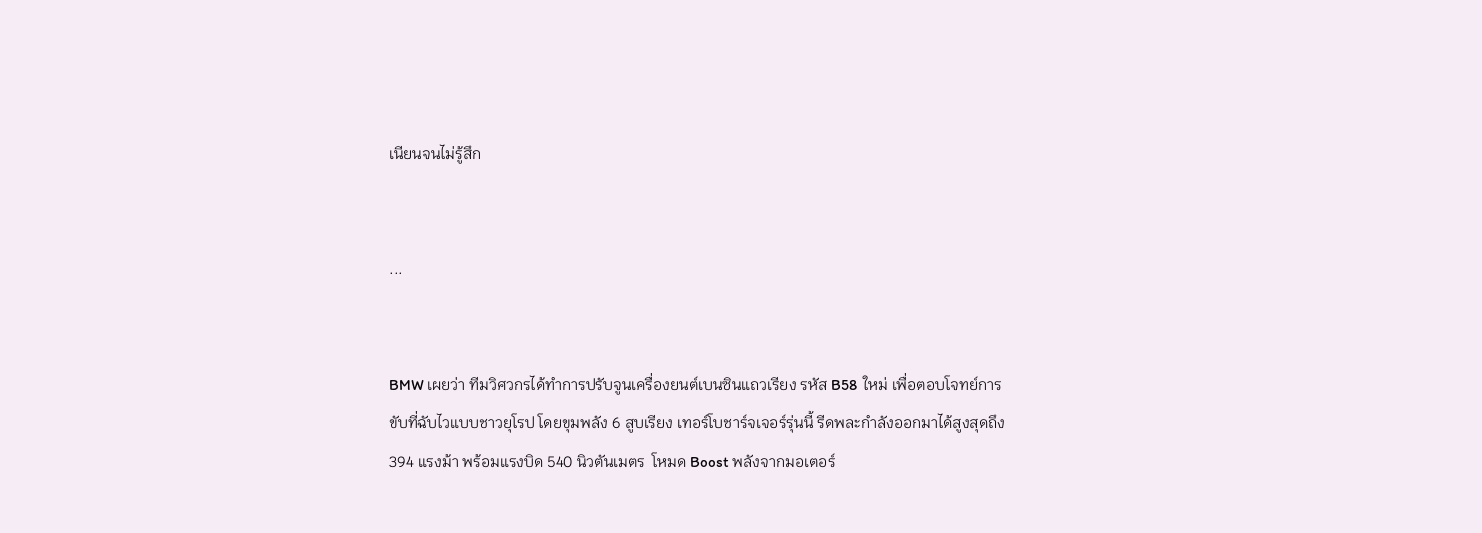เนียนจนไม่รู้สึก


...


BMW เผยว่า ทีมวิศวกรได้ทำการปรับจูนเครื่องยนต์เบนซินแถวเรียง รหัส B58  ใหม่ เพื่อตอบโจทย์การขับที่ฉับไวแบบชาวยุโรป โดยขุมพลัง 6 สูบเรียง เทอร์โบชาร์จเจอร์รุ่นนี้ รีดพละกำลังออกมาได้สูงสุดถึง 394 แรงม้า พร้อมแรงบิด 540 นิวตันเมตร  โหมด Boost พลังจากมอเตอร์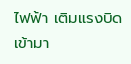ไฟฟ้า เติมแรงบิดเข้ามา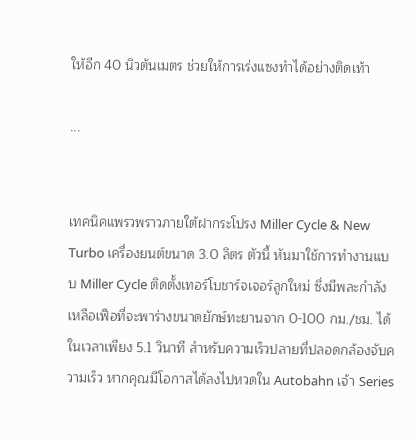ให้อีก 40 นิวตันเมตร ช่วยให้การเร่งแซงทำได้อย่างติดเท้า

...


เทคนิคแพรวพราวภายใต้ฝากระโปรง Miller Cycle & New Turbo เครื่องยนต์ขนาด 3.0 ลิตร ตัวนี้ หันมาใช้การทำงานแบบ Miller Cycle ติดตั้งเทอร์โบชาร์จเจอร์ลูกใหม่ ซึ่งมีพละกำลังเหลือเฟือที่จะพาร่างขนาดยักษ์ทะยานจาก 0-100 กม./ชม. ได้ในเวลาเพียง 5.1 วินาที สำหรับความเร็วปลายที่ปลอดกล้องจับความเร็ว หากคุณมีโอกาสได้ลงไปหวดใน Autobahn เจ้า Series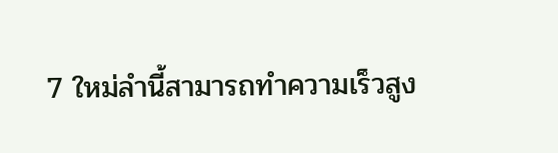7 ใหม่ลำนี้สามารถทำความเร็วสูง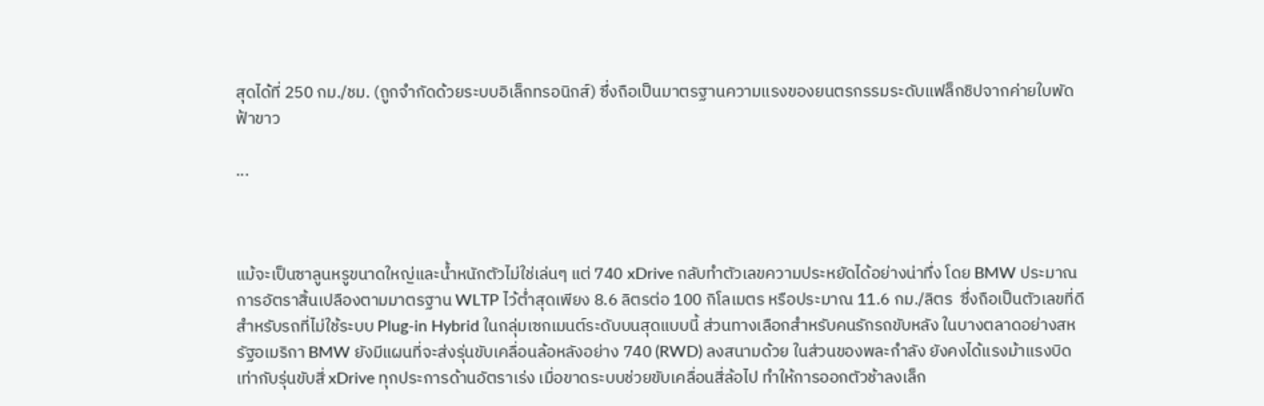สุดได้ที่ 250 กม./ชม. (ถูกจำกัดด้วยระบบอิเล็กทรอนิกส์) ซึ่งถือเป็นมาตรฐานความแรงของยนตรกรรมระดับแฟล็กชิปจากค่ายใบพัดฟ้าขาว

...



แม้จะเป็นซาลูนหรูขนาดใหญ่และน้ำหนักตัวไม่ใช่เล่นๆ แต่ 740 xDrive กลับทำตัวเลขความประหยัดได้อย่างน่าทึ่ง โดย BMW ประมาณการอัตราสิ้นเปลืองตามมาตรฐาน WLTP ไว้ต่ำสุดเพียง 8.6 ลิตรต่อ 100 กิโลเมตร หรือประมาณ 11.6 กม./ลิตร  ซึ่งถือเป็นตัวเลขที่ดี สำหรับรถที่ไม่ใช้ระบบ Plug-in Hybrid ในกลุ่มเซกเมนต์ระดับบนสุดแบบนี้ ส่วนทางเลือกสำหรับคนรักรถขับหลัง ในบางตลาดอย่างสหรัฐอเมริกา BMW ยังมีแผนที่จะส่งรุ่นขับเคลื่อนล้อหลังอย่าง 740 (RWD) ลงสนามด้วย ในส่วนของพละกำลัง ยังคงได้แรงม้าแรงบิดเท่ากับรุ่นขับสี่ xDrive ทุกประการด้านอัตราเร่ง เมื่อขาดระบบช่วยขับเคลื่อนสี่ล้อไป ทำให้การออกตัวช้าลงเล็ก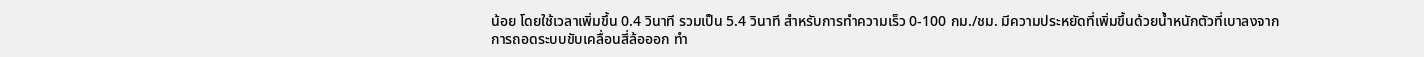น้อย โดยใช้เวลาเพิ่มขึ้น 0.4 วินาที รวมเป็น 5.4 วินาที สำหรับการทำความเร็ว 0-100 กม./ชม. มีความประหยัดที่เพิ่มขึ้นด้วยน้ำหนักตัวที่เบาลงจากการถอดระบบขับเคลื่อนสี่ล้อออก ทำ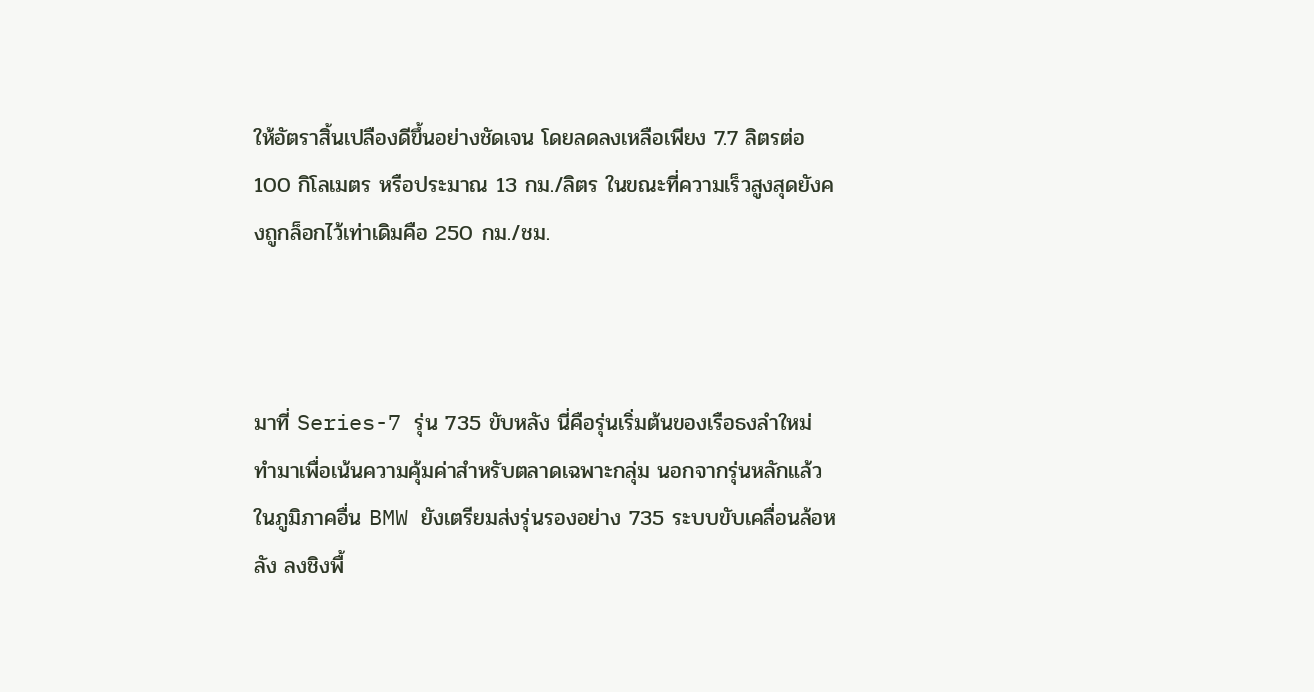ให้อัตราสิ้นเปลืองดีขึ้นอย่างชัดเจน โดยลดลงเหลือเพียง 7.7 ลิตรต่อ 100 กิโลเมตร หรือประมาณ 13 กม./ลิตร ในขณะที่ความเร็วสูงสุดยังคงถูกล็อกไว้เท่าเดิมคือ 250 กม./ชม.



มาที่ Series-7 รุ่น 735 ขับหลัง นี่คือรุ่นเริ่มต้นของเรือธงลำใหม่ ทำมาเพื่อเน้นความคุ้มค่าสำหรับตลาดเฉพาะกลุ่ม นอกจากรุ่นหลักแล้ว ในภูมิภาคอื่น BMW ยังเตรียมส่งรุ่นรองอย่าง 735 ระบบขับเคลื่อนล้อหลัง ลงชิงพื้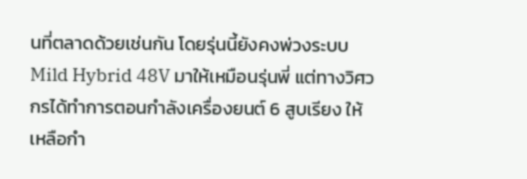นที่ตลาดด้วยเช่นกัน โดยรุ่นนี้ยังคงพ่วงระบบ Mild Hybrid 48V มาให้เหมือนรุ่นพี่ แต่ทางวิศวกรได้ทำการตอนกำลังเครื่องยนต์ 6 สูบเรียง ให้เหลือกำ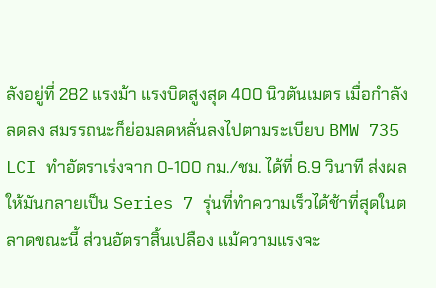ลังอยู่ที่ 282 แรงม้า แรงบิดสูงสุด 400 นิวตันเมตร เมื่อกำลังลดลง สมรรถนะก็ย่อมลดหลั่นลงไปตามระเบียบ BMW 735 LCI ทำอัตราเร่งจาก 0-100 กม./ชม. ได้ที่ 6.9 วินาที ส่งผลให้มันกลายเป็น Series 7 รุ่นที่ทำความเร็วได้ช้าที่สุดในตลาดขณะนี้ ส่วนอัตราสิ้นเปลือง แม้ความแรงจะ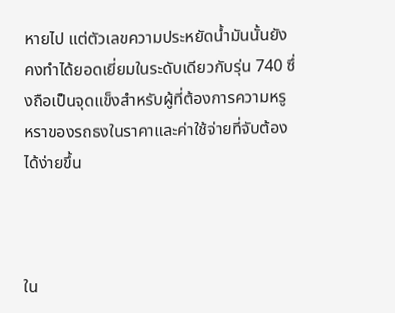หายไป แต่ตัวเลขความประหยัดน้ำมันนั้นยังคงทำได้ยอดเยี่ยมในระดับเดียวกับรุ่น 740 ซึ่งถือเป็นจุดแข็งสำหรับผู้ที่ต้องการความหรูหราของรถธงในราคาและค่าใช้จ่ายที่จับต้องได้ง่ายขึ้น



ใน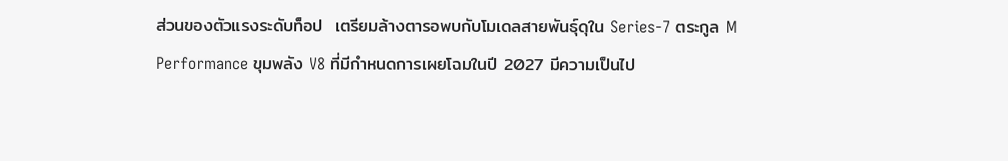ส่วนของตัวแรงระดับท็อป  เตรียมล้างตารอพบกับโมเดลสายพันธุ์ดุใน Series-7 ตระกูล M Performance ขุมพลัง V8 ที่มีกำหนดการเผยโฉมในปี 2027 มีความเป็นไป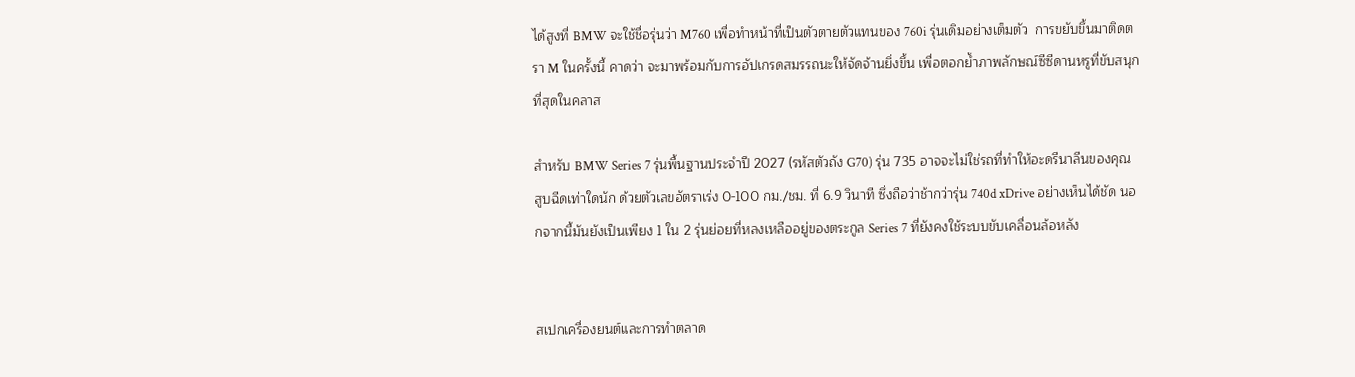ได้สูงที่ BMW จะใช้ชื่อรุ่นว่า M760 เพื่อทำหน้าที่เป็นตัวตายตัวแทนของ 760i รุ่นเดิมอย่างเต็มตัว  การขยับขึ้นมาติดตรา M ในครั้งนี้ คาดว่า จะมาพร้อมกับการอัปเกรดสมรรถนะให้จัดจ้านยิ่งขึ้น เพื่อตอกย้ำภาพลักษณ์ซีซีดานหรูที่ขับสนุกที่สุดในคลาส

สำหรับ BMW Series 7 รุ่นพื้นฐานประจำปี 2027 (รหัสตัวถัง G70) รุ่น 735 อาจจะไม่ใช่รถที่ทำให้อะดรีนาลีนของคุณสูบฉีดเท่าใดนัก ด้วยตัวเลขอัตราเร่ง 0-100 กม./ชม. ที่ 6.9 วินาที ซึ่งถือว่าช้ากว่ารุ่น 740d xDrive อย่างเห็นได้ชัด นอกจากนี้มันยังเป็นเพียง 1 ใน 2 รุ่นย่อยที่หลงเหลืออยู่ของตระกูล Series 7 ที่ยังคงใช้ระบบขับเคลื่อนล้อหลัง


สเปกเครื่องยนต์และการทำตลาด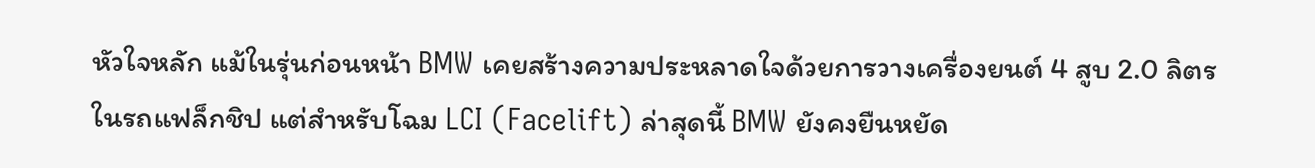หัวใจหลัก แม้ในรุ่นก่อนหน้า BMW เคยสร้างความประหลาดใจด้วยการวางเครื่องยนต์ 4 สูบ 2.0 ลิตรในรถแฟล็กชิป แต่สำหรับโฉม LCI (Facelift) ล่าสุดนี้ BMW ยังคงยืนหยัด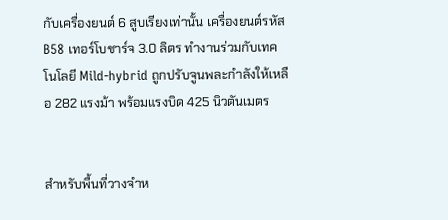กับเครื่องยนต์ 6 สูบเรียงเท่านั้น เครื่องยนต์รหัส B58 เทอร์โบชาร์จ 3.0 ลิตร ทำงานร่วมกับเทคโนโลยี Mild-hybrid ถูกปรับจูนพละกำลังให้เหลือ 282 แรงม้า พร้อมแรงบิด 425 นิวตันเมตร


สำหรับพื้นที่วางจำห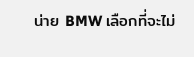น่าย BMW เลือกที่จะไม่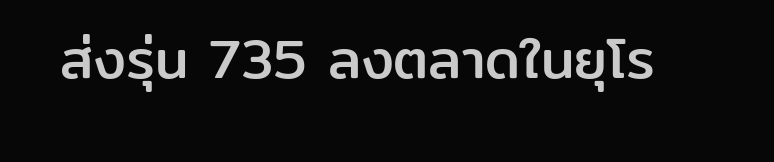ส่งรุ่น 735 ลงตลาดในยุโร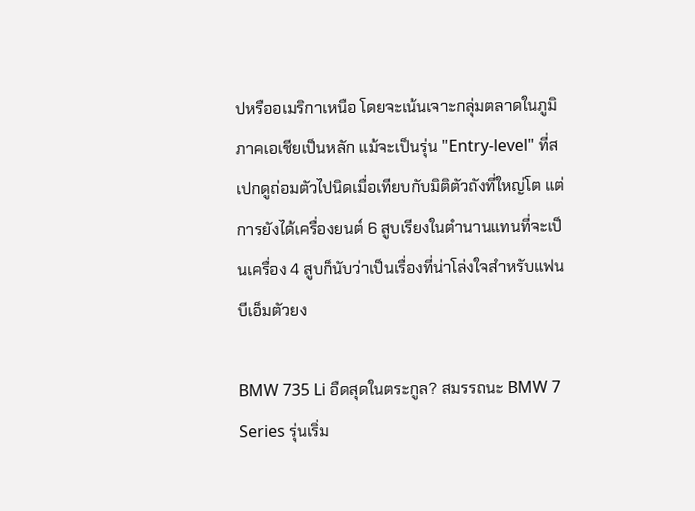ปหรืออเมริกาเหนือ โดยจะเน้นเจาะกลุ่มตลาดในภูมิภาคเอเชียเป็นหลัก แม้จะเป็นรุ่น "Entry-level" ที่สเปกดูถ่อมตัวไปนิดเมื่อเทียบกับมิติตัวถังที่ใหญ่โต แต่การยังได้เครื่องยนต์ 6 สูบเรียงในตำนานแทนที่จะเป็นเครื่อง 4 สูบก็นับว่าเป็นเรื่องที่น่าโล่งใจสำหรับแฟนบีเอ็มตัวยง

BMW 735 Li อืดสุดในตระกูล? สมรรถนะ BMW 7 Series รุ่นเริ่ม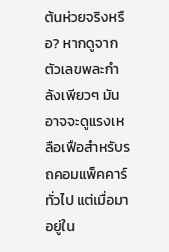ต้นห่วยจริงหรือ? หากดูจากตัวเลขพละกำลังเพียวๆ มันอาจจะดูแรงเหลือเฟือสำหรับรถคอมแพ็คคาร์ทั่วไป แต่เมื่อมาอยู่ใน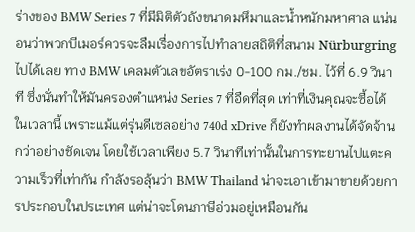ร่างของ BMW Series 7 ที่มีมิติตัวถังขนาดมหึมาและน้ำหนักมหาศาล แน่นอนว่าพวกบีเมอร์ควรจะลืมเรื่องการไปทำลายสถิติที่สนาม Nürburgring ไปได้เลย ทาง BMW เคลมตัวเลขอัตราเร่ง 0-100 กม./ชม. ไว้ที่ 6.9 วินาที ซึ่งนั่นทำให้มันครองตำแหน่ง Series 7 ที่อืดที่สุด เท่าที่เงินคุณจะซื้อได้ในเวลานี้ เพราะแม้แต่รุ่นดีเซลอย่าง 740d xDrive ก็ยังทำผลงานได้จัดจ้านกว่าอย่างชัดเจน โดยใช้เวลาเพียง 5.7 วินาทีเท่านั้นในการทะยานไปแตะความเร็วที่เท่ากัน กำลังรอลุ้นว่า BMW Thailand น่าจะเอาเข้ามาขายด้วยการประกอบในปรเะเทศ แต่น่าจะโดนภาษีอ่วมอยู่เหมือนกัน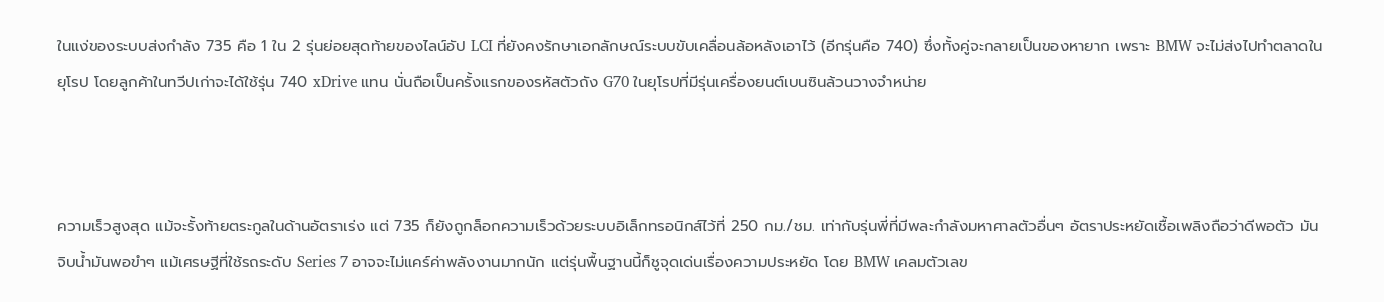ในแง่ของระบบส่งกำลัง 735 คือ 1 ใน 2 รุ่นย่อยสุดท้ายของไลน์อัป LCI ที่ยังคงรักษาเอกลักษณ์ระบบขับเคลื่อนล้อหลังเอาไว้ (อีกรุ่นคือ 740) ซึ่งทั้งคู่จะกลายเป็นของหายาก เพราะ BMW จะไม่ส่งไปทำตลาดในยุโรป โดยลูกค้าในทวีปเก่าจะได้ใช้รุ่น 740 xDrive แทน นั่นถือเป็นครั้งแรกของรหัสตัวถัง G70 ในยุโรปที่มีรุ่นเครื่องยนต์เบนซินล้วนวางจำหน่าย



ความเร็วสูงสุด แม้จะรั้งท้ายตระกูลในด้านอัตราเร่ง แต่ 735 ก็ยังถูกล็อกความเร็วด้วยระบบอิเล็กทรอนิกส์ไว้ที่ 250 กม./ชม. เท่ากับรุ่นพี่ที่มีพละกำลังมหาศาลตัวอื่นๆ อัตราประหยัดเชื้อเพลิงถือว่าดีพอตัว มันจิบน้ำมันพอขำๆ แม้เศรษฐีที่ใช้รถระดับ Series 7 อาจจะไม่แคร์ค่าพลังงานมากนัก แต่รุ่นพื้นฐานนี้ก็ชูจุดเด่นเรื่องความประหยัด โดย BMW เคลมตัวเลข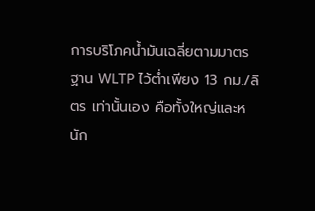การบริโภคน้ำมันเฉลี่ยตามมาตรฐาน WLTP ไว้ต่ำเพียง 13 กม./ลิตร เท่านั้นเอง คือทั้งใหญ่และหนัก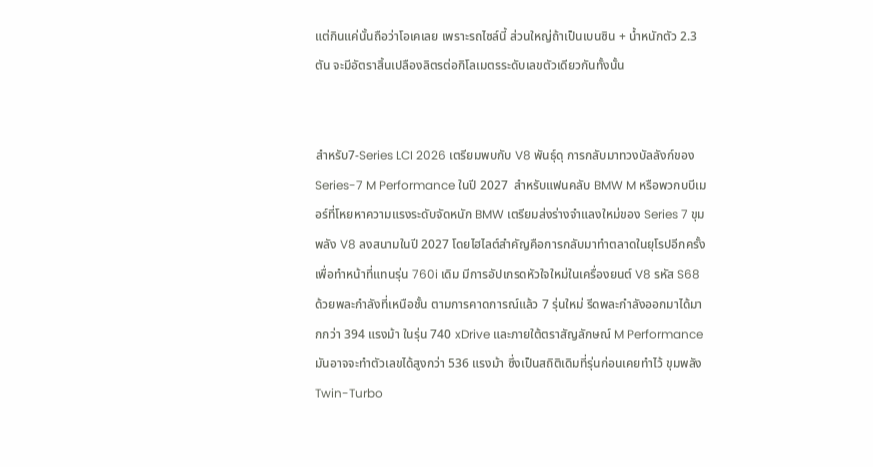แต่กินแค่นั้นถือว่าโอเคเลย เพราะรถไซล์นี้ ส่วนใหญ่ถ้าเป็นเบนซิน + น้ำหนักตัว 2.3 ตัน จะมีอัตราสิ้นเปลืองลิตรต่อกิโลเมตรระดับเลขตัวเดียวกันทั้งนั้น


สำหรับ7-Series LCI 2026 เตรียมพบกับ V8 พันธุ์ดุ การกลับมาทวงบัลลังก์ของ Series-7 M Performance ในปี 2027  สำหรับแฟนคลับ BMW M หรือพวกบบีเมอร์ที่โหยหาความแรงระดับจัดหนัก BMW เตรียมส่งร่างจำแลงใหม่ของ Series 7 ขุมพลัง V8 ลงสนามในปี 2027 โดยไฮไลต์สำคัญคือการกลับมาทำตลาดในยุโรปอีกครั้ง เพื่อทำหน้าที่แทนรุ่น 760i เดิม มีการอัปเกรดหัวใจใหม่ในเครื่องยนต์ V8 รหัส S68 ด้วยพละกำลังที่เหนือชั้น ตามการคาดการณ์แล้ว 7 รุ่นใหม่ รีดพละกำลังออกมาได้มากกว่า 394 แรงม้า ในรุ่น 740 xDrive และภายใต้ตราสัญลักษณ์ M Performance มันอาจจะทำตัวเลขได้สูงกว่า 536 แรงม้า ซึ่งเป็นสถิติเดิมที่รุ่นก่อนเคยทำไว้ ขุมพลัง Twin-Turbo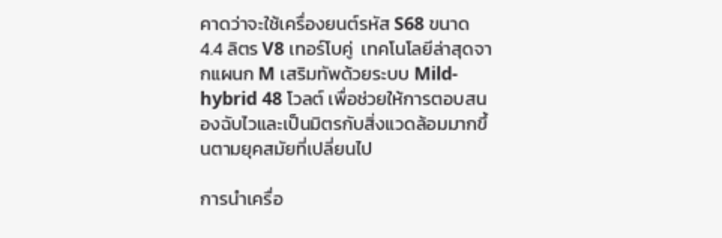คาดว่าจะใช้เครื่องยนต์รหัส S68 ขนาด 4.4 ลิตร V8 เทอร์โบคู่  เทคโนโลยีล่าสุดจากแผนก M เสริมทัพด้วยระบบ Mild-hybrid 48 โวลต์ เพื่อช่วยให้การตอบสนองฉับไวและเป็นมิตรกับสิ่งแวดล้อมมากขึ้นตามยุคสมัยที่เปลี่ยนไป

การนำเครื่อ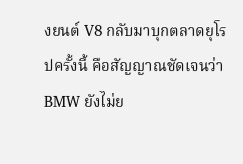งยนต์ V8 กลับมาบุกตลาดยุโรปครั้งนี้ คือสัญญาณชัดเจนว่า BMW ยังไม่ย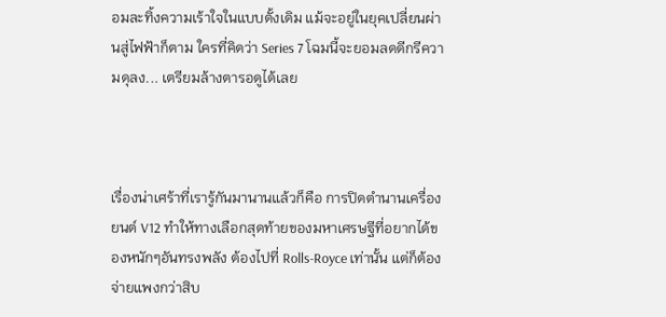อมละทิ้งความเร้าใจในแบบดั้งเดิม แม้จะอยู่ในยุคเปลี่ยนผ่านสู่ไฟฟ้าก็ตาม ใครที่คิดว่า Series 7 โฉมนี้จะยอมลดดีกรีความดุลง... เตรียมล้างตารอดูได้เลย



เรื่องน่าเศร้าที่เรารู้กันมานานแล้วก็คือ การปิดตำนานเครื่องยนต์ V12 ทำให้ทางเลือกสุดท้ายของมหาเศรษฐีที่อยากได้ของหนักๆอันทรงพลัง ต้องไปที่ Rolls-Royce เท่านั้น แต่ก็ต้องจ่ายแพงกว่าสิบ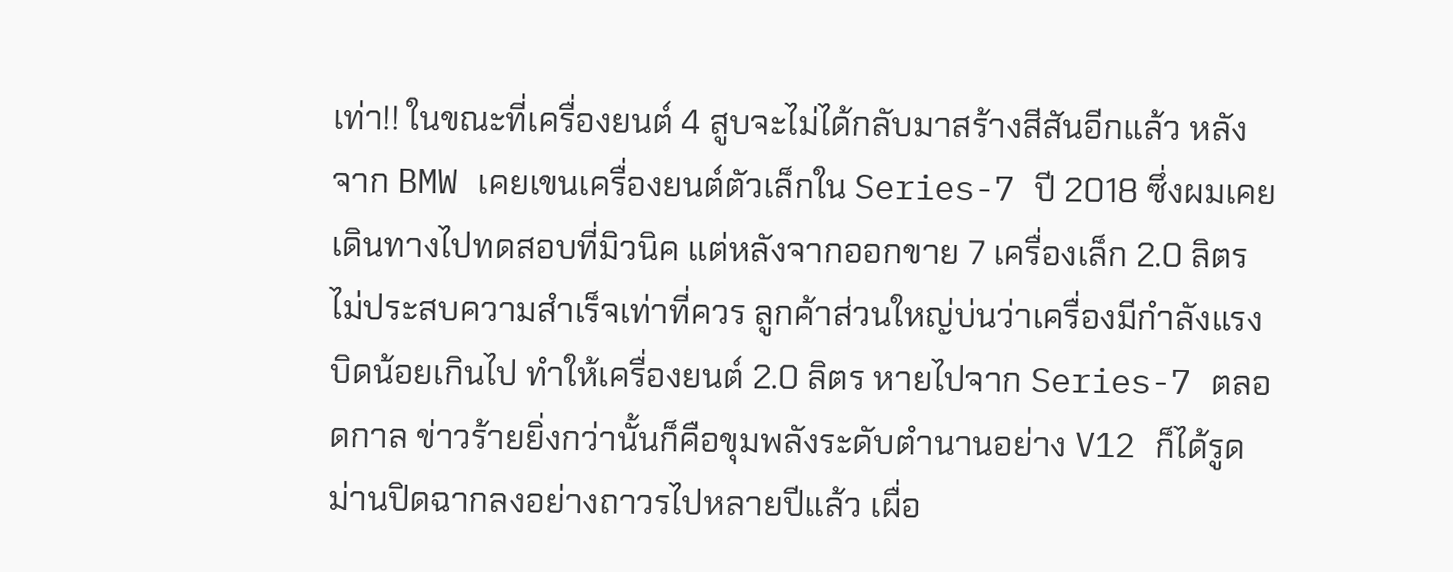เท่า!! ในขณะที่เครื่องยนต์ 4 สูบจะไม่ได้กลับมาสร้างสีสันอีกแล้ว หลังจาก BMW เคยเขนเครื่องยนต์ตัวเล็กใน Series-7 ปี 2018 ซึ่งผมเคยเดินทางไปทดสอบที่มิวนิค แต่หลังจากออกขาย 7 เครื่องเล็ก 2.0 ลิตร ไม่ประสบความสำเร็จเท่าที่ควร ลูกค้าส่วนใหญ่บ่นว่าเครื่องมีกำลังแรงบิดน้อยเกินไป ทำให้เครื่องยนต์ 2.0 ลิตร หายไปจาก Series-7 ตลอดกาล ข่าวร้ายยิ่งกว่านั้นก็คือขุมพลังระดับตำนานอย่าง V12 ก็ได้รูดม่านปิดฉากลงอย่างถาวรไปหลายปีแล้ว เผื่อ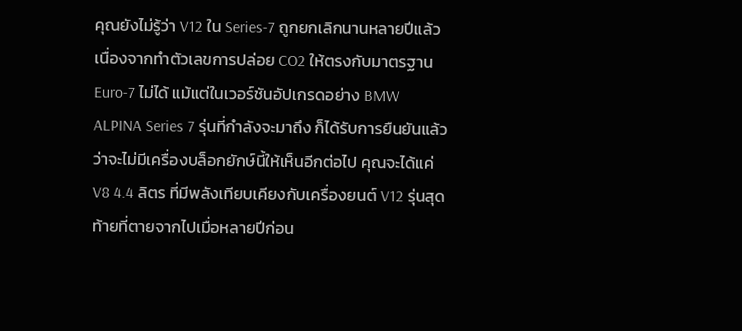คุณยังไม่รู้ว่า V12 ใน Series-7 ถูกยกเลิกนานหลายปีแล้ว เนื่องจากทำตัวเลขการปล่อย CO2 ให้ตรงกับมาตรฐาน Euro-7 ไม่ได้ แม้แต่ในเวอร์ชันอัปเกรดอย่าง BMW ALPINA Series 7 รุ่นที่กำลังจะมาถึง ก็ได้รับการยืนยันแล้วว่าจะไม่มีเครื่องบล็อกยักษ์นี้ให้เห็นอีกต่อไป คุณจะได้แค่ V8 4.4 ลิตร ที่มีพลังเทียบเคียงกับเครื่องยนต์ V12 รุ่นสุดท้ายที่ตายจากไปเมื่อหลายปีก่อน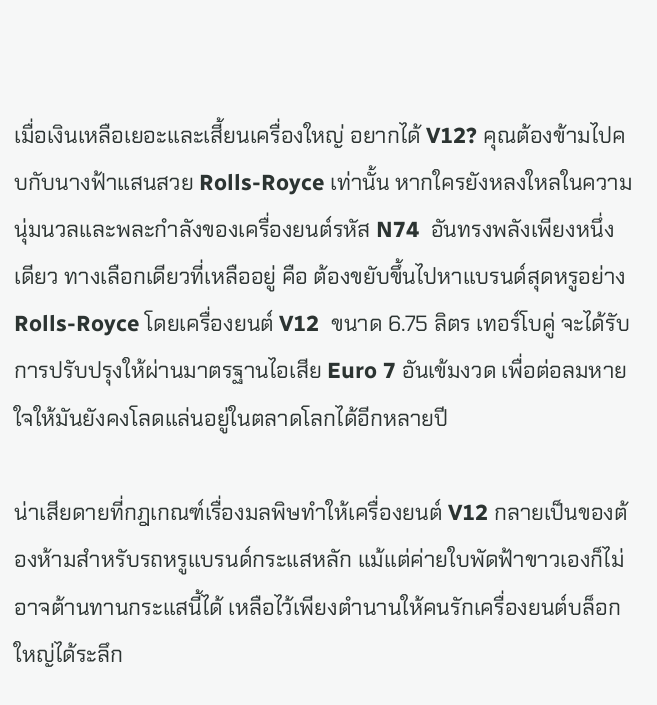เมื่อเงินเหลือเยอะและเสี้ยนเครื่องใหญ่ อยากได้ V12? คุณต้องข้ามไปคบกับนางฟ้าแสนสวย Rolls-Royce เท่านั้น หากใครยังหลงใหลในความนุ่มนวลและพละกำลังของเครื่องยนต์รหัส N74  อันทรงพลังเพียงหนึ่งเดียว ทางเลือกเดียวที่เหลืออยู่ คือ ต้องขยับขึ้นไปหาแบรนด์สุดหรูอย่าง Rolls-Royce โดยเครื่องยนต์ V12  ขนาด 6.75 ลิตร เทอร์โบคู่ จะได้รับการปรับปรุงให้ผ่านมาตรฐานไอเสีย Euro 7 อันเข้มงวด เพื่อต่อลมหายใจให้มันยังคงโลดแล่นอยู่ในตลาดโลกได้อีกหลายปี

น่าเสียดายที่กฎเกณฑ์เรื่องมลพิษทำให้เครื่องยนต์ V12 กลายเป็นของต้องห้ามสำหรับรถหรูแบรนด์กระแสหลัก แม้แต่ค่ายใบพัดฟ้าขาวเองก็ไม่อาจต้านทานกระแสนี้ได้ เหลือไว้เพียงตำนานให้คนรักเครื่องยนต์บล็อกใหญ่ได้ระลึก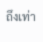ถึงเท่า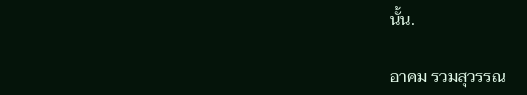นั้น.

อาคม รวมสุวรรณ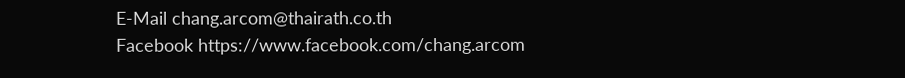E-Mail chang.arcom@thairath.co.th
Facebook https://www.facebook.com/chang.arcom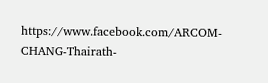https://www.facebook.com/ARCOM-CHANG-Thairath-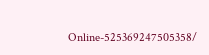Online-525369247505358/